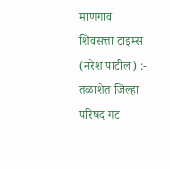माणगाव शिवसत्ता टाइम्स (नरेश पाटील) :-
तळाशेत जिल्हा परिषद गट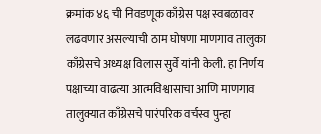क्रमांक ४६ ची निवडणूक काँग्रेस पक्ष स्वबळावर लढवणार असल्याची ठाम घोषणा माणगाव तालुका काँग्रेसचे अध्यक्ष विलास सुर्वे यांनी केली. हा निर्णय पक्षाच्या वाढत्या आत्मविश्वासाचा आणि माणगाव तालुक्यात काँग्रेसचे पारंपरिक वर्चस्व पुन्हा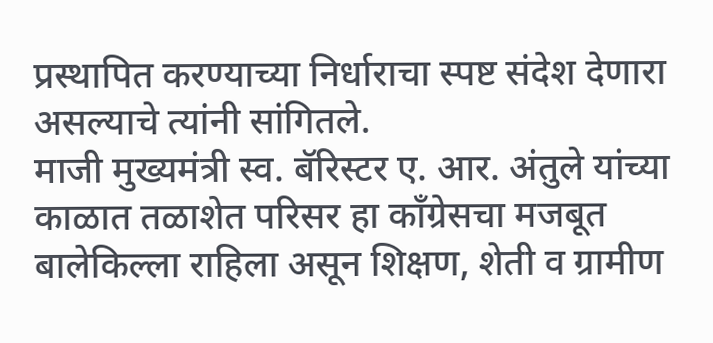प्रस्थापित करण्याच्या निर्धाराचा स्पष्ट संदेश देणारा असल्याचे त्यांनी सांगितले.
माजी मुख्यमंत्री स्व. बॅरिस्टर ए. आर. अंतुले यांच्या काळात तळाशेत परिसर हा काँग्रेसचा मजबूत बालेकिल्ला राहिला असून शिक्षण, शेती व ग्रामीण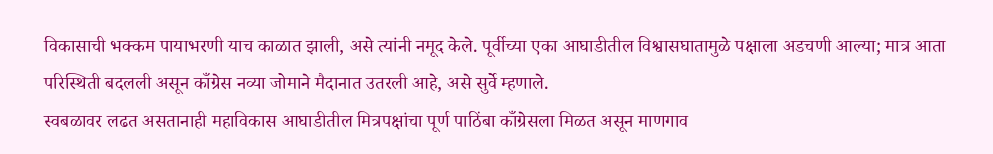विकासाची भक्कम पायाभरणी याच काळात झाली, असे त्यांनी नमूद केले. पूर्वीच्या एका आघाडीतील विश्वासघातामुळे पक्षाला अडचणी आल्या; मात्र आता परिस्थिती बदलली असून काँग्रेस नव्या जोमाने मैदानात उतरली आहे, असे सुर्वे म्हणाले.
स्वबळावर लढत असतानाही महाविकास आघाडीतील मित्रपक्षांचा पूर्ण पाठिंबा काँग्रेसला मिळत असून माणगाव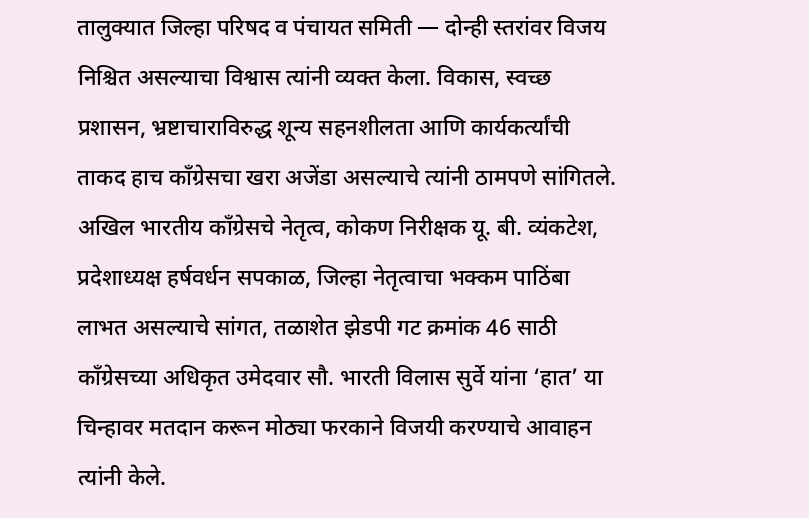तालुक्यात जिल्हा परिषद व पंचायत समिती — दोन्ही स्तरांवर विजय निश्चित असल्याचा विश्वास त्यांनी व्यक्त केला. विकास, स्वच्छ प्रशासन, भ्रष्टाचाराविरुद्ध शून्य सहनशीलता आणि कार्यकर्त्यांची ताकद हाच काँग्रेसचा खरा अजेंडा असल्याचे त्यांनी ठामपणे सांगितले.
अखिल भारतीय काँग्रेसचे नेतृत्व, कोकण निरीक्षक यू. बी. व्यंकटेश, प्रदेशाध्यक्ष हर्षवर्धन सपकाळ, जिल्हा नेतृत्वाचा भक्कम पाठिंबा लाभत असल्याचे सांगत, तळाशेत झेडपी गट क्रमांक 46 साठी काँग्रेसच्या अधिकृत उमेदवार सौ. भारती विलास सुर्वे यांना ‘हात’ या चिन्हावर मतदान करून मोठ्या फरकाने विजयी करण्याचे आवाहन त्यांनी केले.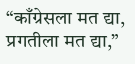“काँग्रेसला मत द्या, प्रगतीला मत द्या,”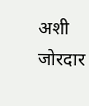अशी जोरदार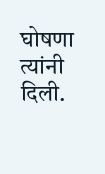घोषणा त्यांनी दिली.